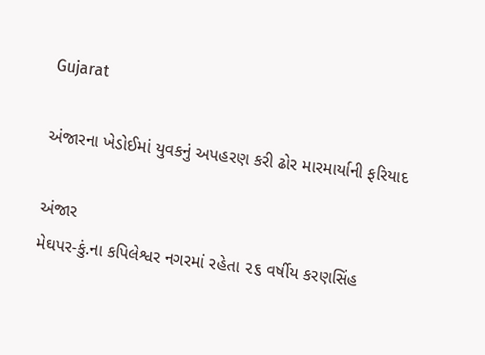Gujarat

અંજારના ખેડોઈમાં યુવકનું અપહરણ કરી ઢોર મારમાર્યાની ફરિયાદ

અંજાર
મેઘપર-કું.ના કપિલેશ્વર નગરમાં રહેતા ૨૬ વર્ષીય કરણસિંહ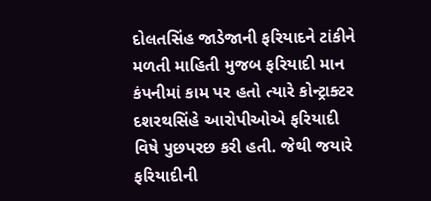દોલતસિંહ જાડેજાની ફરિયાદને ટાંકીને મળતી માહિતી મુજબ ફરિયાદી માન કંપનીમાં કામ પર હતો ત્યારે કોન્ટ્રાક્ટર દશરથસિંહે આરોપીઓએ ફરિયાદી વિષે પુછપરછ કરી હતી. જેથી જયારે ફરિયાદીની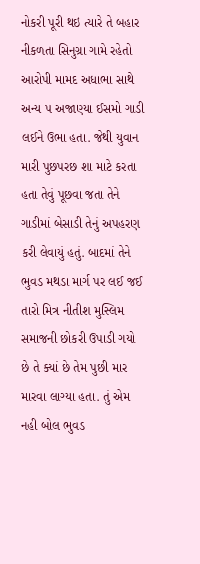નોકરી પૂરી થઇ ત્યારે તે બહાર નીકળતા સિનુગ્રા ગામે રહેતો આરોપી મામદ અધાભા સાથે અન્ય ૫ અજાણ્યા ઈસમો ગાડી લઈને ઉભા હતા. જેથી યુવાન મારી પુછપરછ શા માટે કરતા હતા તેવું પૂછવા જતા તેને ગાડીમાં બેસાડી તેનું અપહરણ કરી લેવાયું હતું. બાદમાં તેને ભુવડ મથડા માર્ગ પર લઈ જઈ તારો મિત્ર નીતીશ મુસ્લિમ સમાજની છોકરી ઉપાડી ગયો છે તે ક્યાં છે તેમ પુછી માર મારવા લાગ્યા હતા. તું એમ નહી બોલ ભુવડ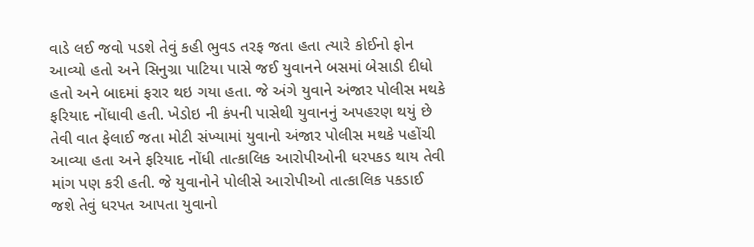વાડે લઈ જવો પડશે તેવું કહી ભુવડ તરફ જતા હતા ત્યારે કોઈનો ફોન આવ્યો હતો અને સિનુગ્રા પાટિયા પાસે જઈ યુવાનને બસમાં બેસાડી દીધો હતો અને બાદમાં ફરાર થઇ ગયા હતા. જે અંગે યુવાને અંજાર પોલીસ મથકે ફરિયાદ નોંધાવી હતી. ખેડોઇ ની કંપની પાસેથી યુવાનનું અપહરણ થયું છે તેવી વાત ફેલાઈ જતા મોટી સંખ્યામાં યુવાનો અંજાર પોલીસ મથકે પહોંચી આવ્યા હતા અને ફરિયાદ નોંધી તાત્કાલિક આરોપીઓની ધરપકડ થાય તેવી માંગ પણ કરી હતી. જે યુવાનોને પોલીસે આરોપીઓ તાત્કાલિક પકડાઈ જશે તેવું ધરપત આપતા યુવાનો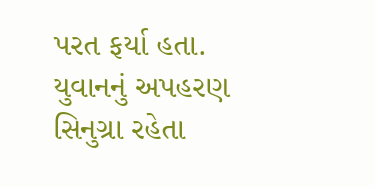પરત ફર્યા હતા. યુવાનનું અપહરણ સિનુગ્રા રહેતા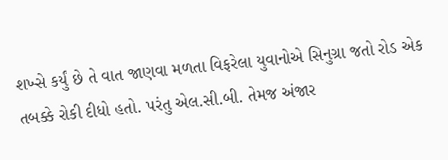શખ્સે કર્યું છે તે વાત જાણવા મળતા વિફરેલા યુવાનોએ સિનુગ્રા જતો રોડ એક તબક્કે રોકી દીધો હતો. પરંતુ એલ.સી.બી. તેમજ અંજાર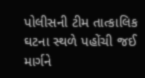પોલીસની ટીમ તાત્કાલિક ઘટના સ્થળે પહોંચી જઈ માર્ગને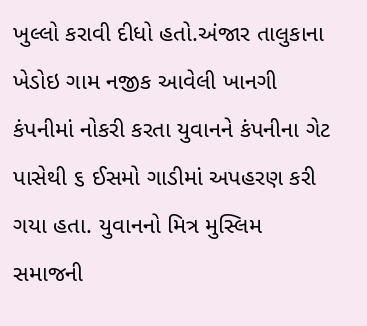ખુલ્લો કરાવી દીધો હતો.અંજાર તાલુકાના ખેડોઇ ગામ નજીક આવેલી ખાનગી કંપનીમાં નોકરી કરતા યુવાનને કંપનીના ગેટ પાસેથી ૬ ઈસમો ગાડીમાં અપહરણ કરી ગયા હતા. યુવાનનો મિત્ર મુસ્લિમ સમાજની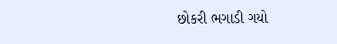છોકરી ભગાડી ગયો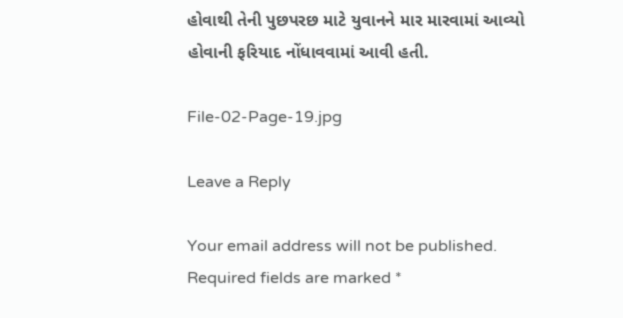હોવાથી તેની પુછપરછ માટે યુવાનને માર મારવામાં આવ્યો હોવાની ફરિયાદ નોંધાવવામાં આવી હતી.

File-02-Page-19.jpg

Leave a Reply

Your email address will not be published. Required fields are marked *